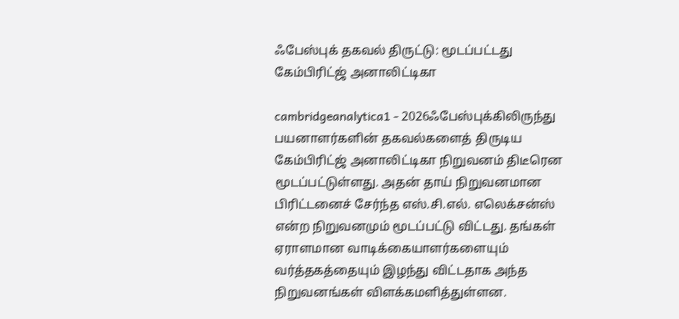ஃபேஸ்புக் தகவல் திருட்டு: மூடப்பட்டது கேம்பிரிட்ஜ் அனாலிட்டிகா

cambridgeanalytica1 - 2026ஃபேஸ்புக்கிலிருந்து பயனாளர்களின் தகவல்களைத் திருடிய கேம்பிரிட்ஜ் அனாலிட்டிகா நிறுவனம் திடீரென மூடப்பட்டுள்ளது. அதன் தாய் நிறுவனமான பிரிட்டனைச் சேர்ந்த எஸ்.சி.எல். எலெக்சன்ஸ் என்ற நிறுவனமும் மூடப்பட்டு விட்டது. தங்கள் ஏராளமான வாடிக்கையாளர்களையும் வர்த்தகத்தையும் இழந்து விட்டதாக அந்த நிறுவனங்கள் விளக்கமளித்துள்ளன.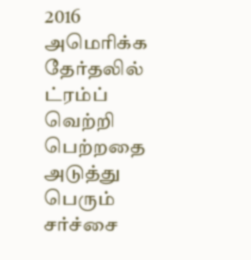2016 அமெரிக்க தேர்தலில் ட்ரம்ப் வெற்றி பெற்றதை அடுத்து பெரும் சர்ச்சை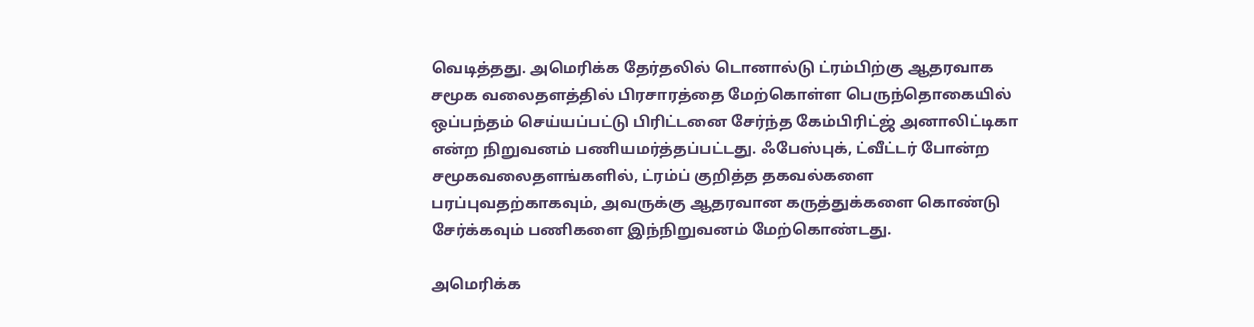வெடித்தது. அமெரிக்க தேர்தலில் டொனால்டு ட்ரம்பிற்கு ஆதரவாக சமூக வலைதளத்தில் பிரசாரத்தை மேற்கொள்ள பெருந்தொகையில் ஒப்பந்தம் செய்யப்பட்டு பிரிட்டனை சேர்ந்த கேம்பிரிட்ஜ் அனாலிட்டிகா என்ற நிறுவனம் பணியமர்த்தப்பட்டது. ஃபேஸ்புக், ட்வீட்டர் போன்ற சமூகவலைதளங்களில், ட்ரம்ப் குறித்த தகவல்களை பரப்புவதற்காகவும், அவருக்கு ஆதரவான கருத்துக்களை கொண்டு சேர்க்கவும் பணிகளை இந்நிறுவனம் மேற்கொண்டது.

அமெரிக்க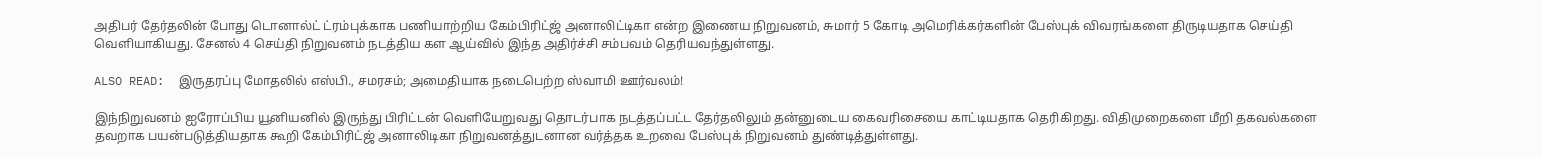அதிபர் தேர்தலின் போது டொனால்ட் ட்ரம்புக்காக பணியாற்றிய கேம்பிரிட்ஜ் அனாலிட்டிகா என்ற இணைய நிறுவனம், சுமார் 5 கோடி அமெரிக்கர்களின் பேஸ்புக் விவரங்களை திருடியதாக செய்தி வெளியாகியது. சேனல் 4 செய்தி நிறுவனம் நடத்திய கள ஆய்வில் இந்த அதிர்ச்சி சம்பவம் தெரியவந்துள்ளது.

ALSO READ:  இருதரப்பு மோதலில் எஸ்பி., சமரசம்; அமைதியாக நடைபெற்ற ஸ்வாமி ஊர்வலம்!

இந்நிறுவனம் ஐரோப்பிய யூனியனில் இருந்து பிரிட்டன் வெளியேறுவது தொடர்பாக நடத்தப்பட்ட தேர்தலிலும் தன்னுடைய கைவரிசையை காட்டியதாக தெரிகிறது. விதிமுறைகளை மீறி தகவல்களை தவறாக பயன்படுத்தியதாக கூறி கேம்பிரிட்ஜ் அனாலிடிகா நிறுவனத்துடனான வர்த்தக உறவை பேஸ்புக் நிறுவனம் துண்டித்துள்ளது.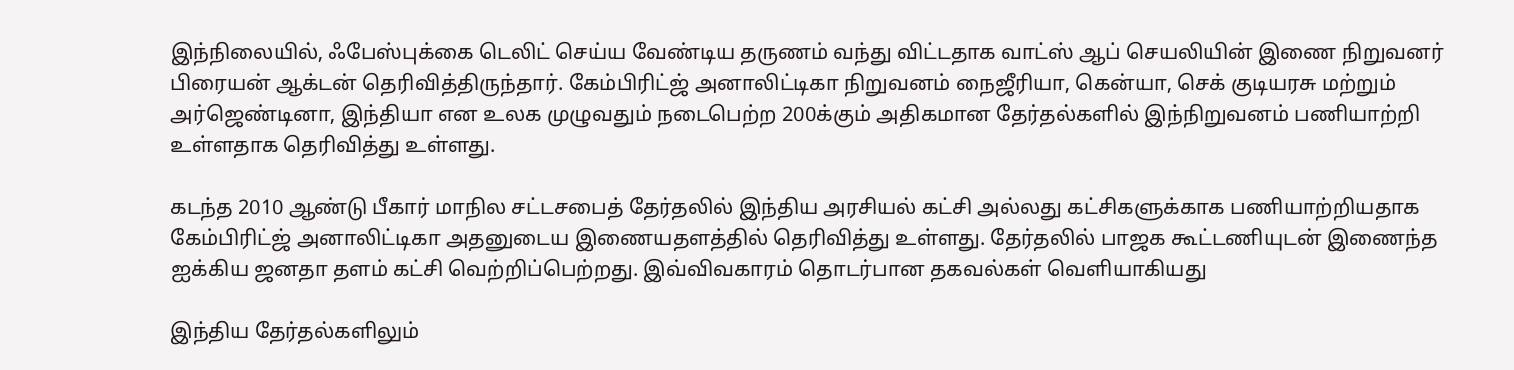இந்நிலையில், ஃபேஸ்புக்கை டெலிட் செய்ய வேண்டிய தருணம் வந்து விட்டதாக வாட்ஸ் ஆப் செயலியின் இணை நிறுவனர் பிரையன் ஆக்டன் தெரிவித்திருந்தார். கேம்பிரிட்ஜ் அனாலிட்டிகா நிறுவனம் நைஜீரியா, கென்யா, செக் குடியரசு மற்றும் அர்ஜெண்டினா, இந்தியா என உலக முழுவதும் நடைபெற்ற 200க்கும் அதிகமான தேர்தல்களில் இந்நிறுவனம் பணியாற்றி உள்ளதாக தெரிவித்து உள்ளது.

கடந்த 2010 ஆண்டு பீகார் மாநில சட்டசபைத் தேர்தலில் இந்திய அரசியல் கட்சி அல்லது கட்சிகளுக்காக பணியாற்றியதாக கேம்பிரிட்ஜ் அனாலிட்டிகா அதனுடைய இணையதளத்தில் தெரிவித்து உள்ளது. தேர்தலில் பாஜக கூட்டணியுடன் இணைந்த ஐக்கிய ஜனதா தளம் கட்சி வெற்றிப்பெற்றது. இவ்விவகாரம் தொடர்பான தகவல்கள் வெளியாகியது

இந்திய தேர்தல்களிலும்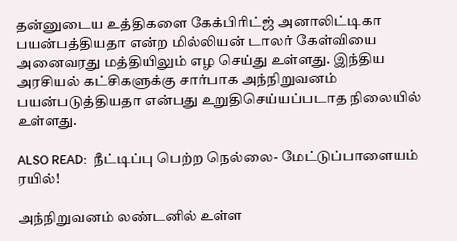தன்னுடைய உத்திகளை கேக்பிரிட்ஜ் அனாலிட்டிகா பயன்பத்தியதா என்ற மில்லியன் டாலர் கேள்வியை அனைவரது மத்தியிலும் எழ செய்து உள்ளது. இந்திய அரசியல் கட்சிகளுக்கு சார்பாக அந்நிறுவனம் பயன்படுத்தியதா என்பது உறுதிசெய்யப்படாத நிலையில் உள்ளது.

ALSO READ:  நீட்டிப்பு பெற்ற நெல்லை- மேட்டுப்பாளையம் ரயில்!

அந்நிறுவனம் லண்டனில் உள்ள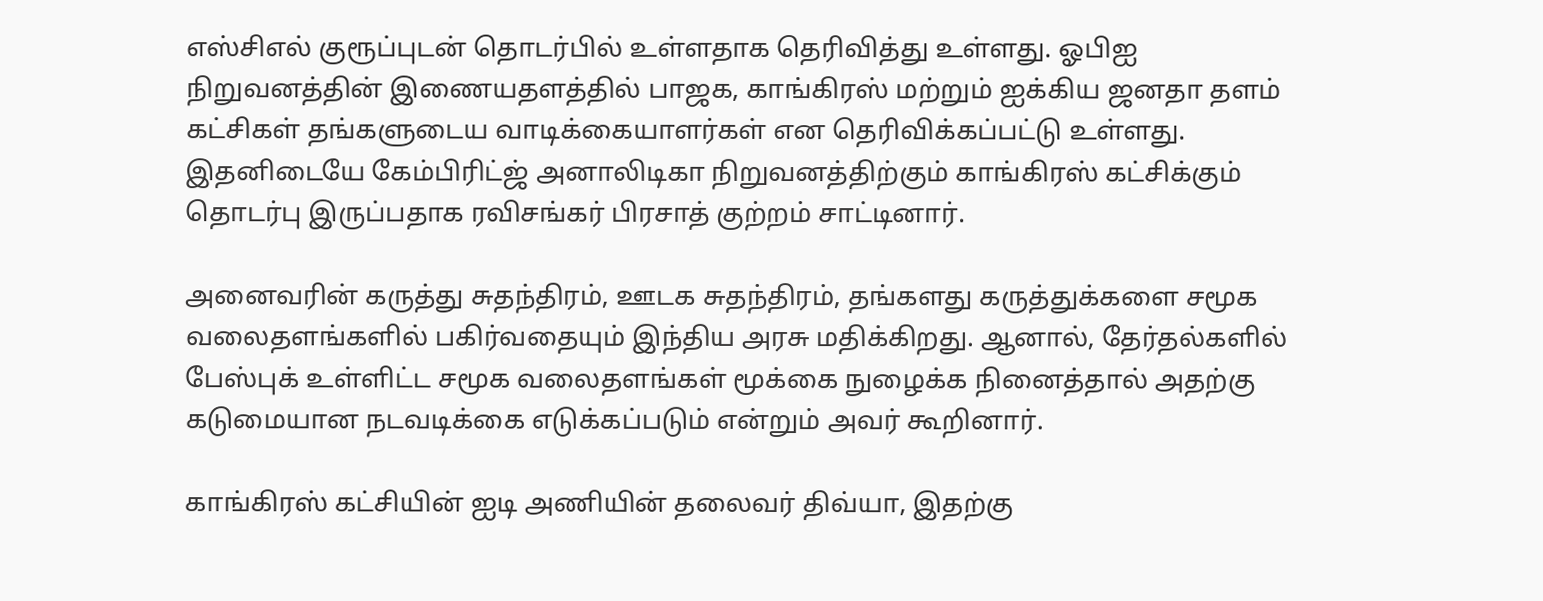எஸ்சிஎல் குரூப்புடன் தொடர்பில் உள்ளதாக தெரிவித்து உள்ளது. ஓபிஐ நிறுவனத்தின் இணையதளத்தில் பாஜக, காங்கிரஸ் மற்றும் ஐக்கிய ஜனதா தளம் கட்சிகள் தங்களுடைய வாடிக்கையாளர்கள் என தெரிவிக்கப்பட்டு உள்ளது. இதனிடையே கேம்பிரிட்ஜ் அனாலிடிகா நிறுவனத்திற்கும் காங்கிரஸ் கட்சிக்கும் தொடர்பு இருப்பதாக ரவிசங்கர் பிரசாத் குற்றம் சாட்டினார்.

அனைவரின் கருத்து சுதந்திரம், ஊடக சுதந்திரம், தங்களது கருத்துக்களை சமூக வலைதளங்களில் பகிர்வதையும் இந்திய அரசு மதிக்கிறது. ஆனால், தேர்தல்களில் பேஸ்புக் உள்ளிட்ட சமூக வலைதளங்கள் மூக்கை நுழைக்க நினைத்தால் அதற்கு கடுமையான நடவடிக்கை எடுக்கப்படும் என்றும் அவர் கூறினார்.

காங்கிரஸ் கட்சியின் ஐடி அணியின் தலைவர் திவ்யா, இதற்கு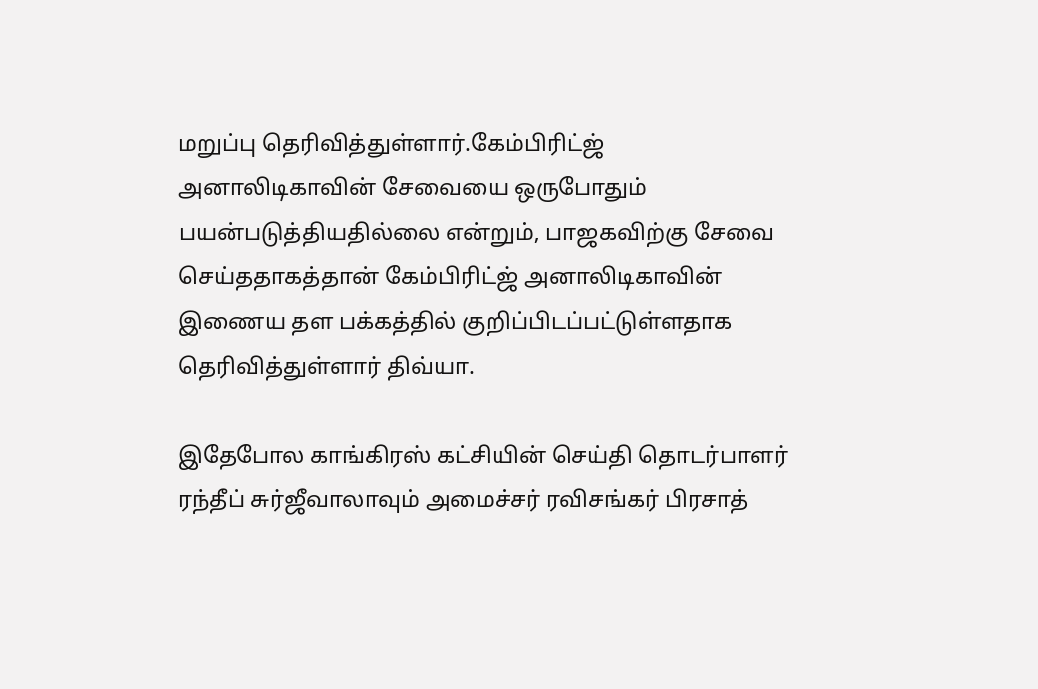மறுப்பு தெரிவித்துள்ளார்.கேம்பிரிட்ஜ் அனாலிடிகாவின் சேவையை ஒருபோதும் பயன்படுத்தியதில்லை என்றும், பாஜகவிற்கு சேவை செய்ததாகத்தான் கேம்பிரிட்ஜ் அனாலிடிகாவின் இணைய தள பக்கத்தில் குறிப்பிடப்பட்டுள்ளதாக தெரிவித்துள்ளார் திவ்யா.

இதேபோல காங்கிரஸ் கட்சியின் செய்தி தொடர்பாளர் ரந்தீப் சுர்ஜீவாலாவும் அமைச்சர் ரவிசங்கர் பிரசாத்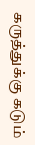கருத்துக்கு கடும்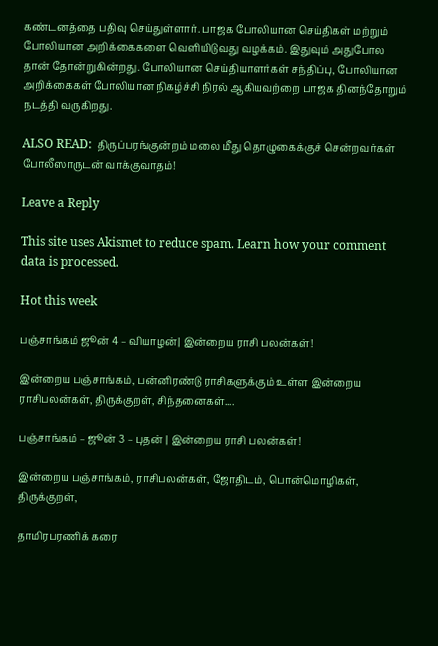கண்டனத்தை பதிவு செய்துள்ளார். பாஜக போலியான செய்திகள் மற்றும் போலியான அறிக்கைகளை வெளியிடுவது வழக்கம். இதுவும் அதுபோல தான் தோன்றுகின்றது. போலியான செய்தியாளர்கள் சந்திப்பு, போலியான அறிக்கைகள் போலியான நிகழ்ச்சி நிரல் ஆகியவற்றை பாஜக தினந்தோறும் நடத்தி வருகிறது.

ALSO READ:  திருப்பரங்குன்றம் மலை மீது தொழுகைக்குச் சென்றவர்கள் போலீஸாருடன் வாக்குவாதம்!

Leave a Reply

This site uses Akismet to reduce spam. Learn how your comment data is processed.

Hot this week

பஞ்சாங்கம் ஜூன் 4 – வியாழன்| இன்றைய ராசி பலன்கள்!

இன்றைய பஞ்சாங்கம், பன்னிரண்டு ராசிகளுக்கும் உள்ள இன்றைய ராசிபலன்கள், திருக்குறள், சிந்தனைகள்....

பஞ்சாங்கம் – ஜூன் 3 – புதன் | இன்றைய ராசி பலன்கள்!

இன்றைய பஞ்சாங்கம், ராசிபலன்கள், ஜோதிடம், பொன்மொழிகள், திருக்குறள்,

தாமிரபரணிக் கரை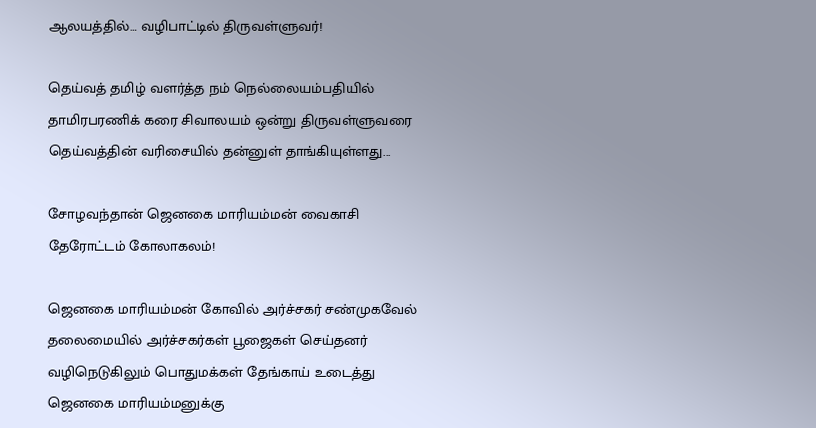ஆலயத்தில்… வழிபாட்டில் திருவள்ளுவர்!

தெய்வத் தமிழ் வளர்த்த நம் நெல்லையம்பதியில் தாமிரபரணிக் கரை சிவாலயம் ஒன்று திருவள்ளுவரை தெய்வத்தின் வரிசையில் தன்னுள் தாங்கியுள்ளது...

சோழவந்தான் ஜெனகை மாரியம்மன் வைகாசி தேரோட்டம் கோலாகலம்!

ஜெனகை மாரியம்மன் கோவில் அர்ச்சகர் சண்முகவேல் தலைமையில் அர்ச்சகர்கள் பூஜைகள் செய்தனர் வழிநெடுகிலும் பொதுமக்கள் தேங்காய் உடைத்து ஜெனகை மாரியம்மனுக்கு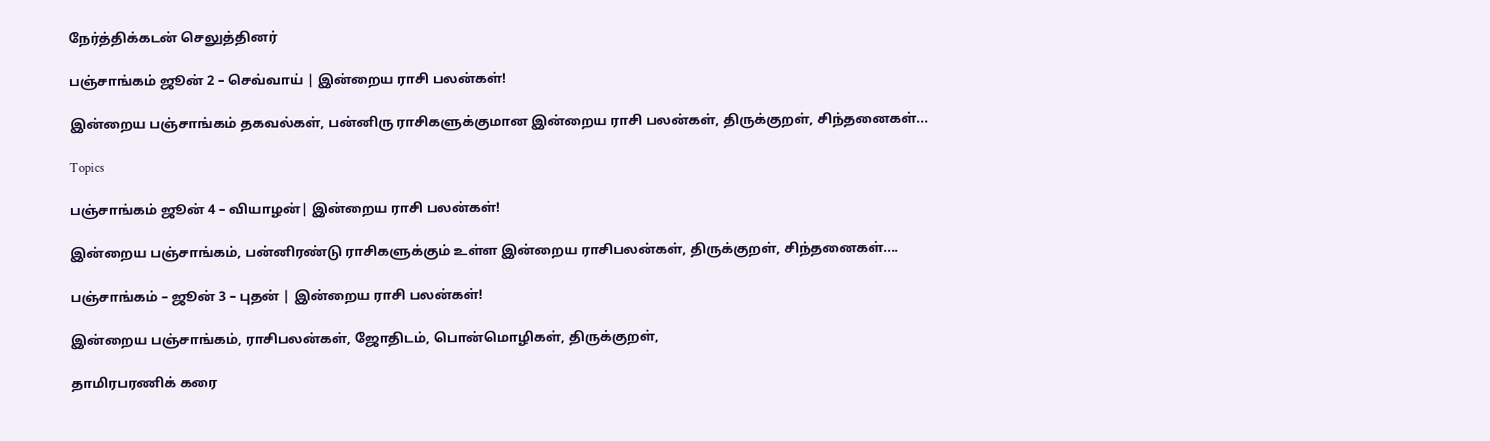நேர்த்திக்கடன் செலுத்தினர்

பஞ்சாங்கம் ஜூன் 2 – செவ்வாய் | இன்றைய ராசி பலன்கள்!

இன்றைய பஞ்சாங்கம் தகவல்கள், பன்னிரு ராசிகளுக்குமான இன்றைய ராசி பலன்கள், திருக்குறள், சிந்தனைகள்...

Topics

பஞ்சாங்கம் ஜூன் 4 – வியாழன்| இன்றைய ராசி பலன்கள்!

இன்றைய பஞ்சாங்கம், பன்னிரண்டு ராசிகளுக்கும் உள்ள இன்றைய ராசிபலன்கள், திருக்குறள், சிந்தனைகள்....

பஞ்சாங்கம் – ஜூன் 3 – புதன் | இன்றைய ராசி பலன்கள்!

இன்றைய பஞ்சாங்கம், ராசிபலன்கள், ஜோதிடம், பொன்மொழிகள், திருக்குறள்,

தாமிரபரணிக் கரை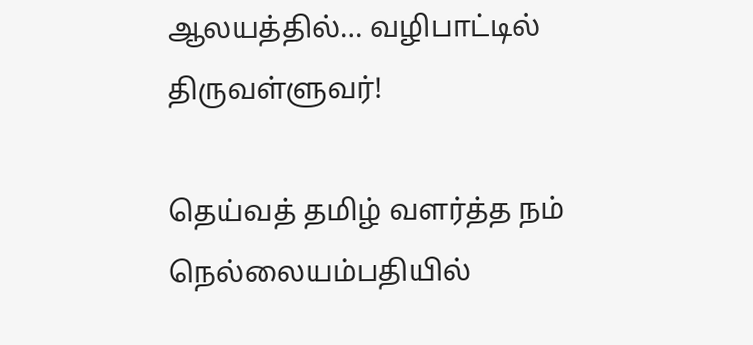ஆலயத்தில்… வழிபாட்டில் திருவள்ளுவர்!

தெய்வத் தமிழ் வளர்த்த நம் நெல்லையம்பதியில்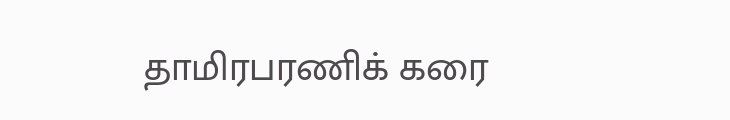தாமிரபரணிக் கரை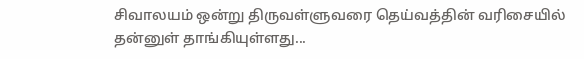சிவாலயம் ஒன்று திருவள்ளுவரை தெய்வத்தின் வரிசையில் தன்னுள் தாங்கியுள்ளது...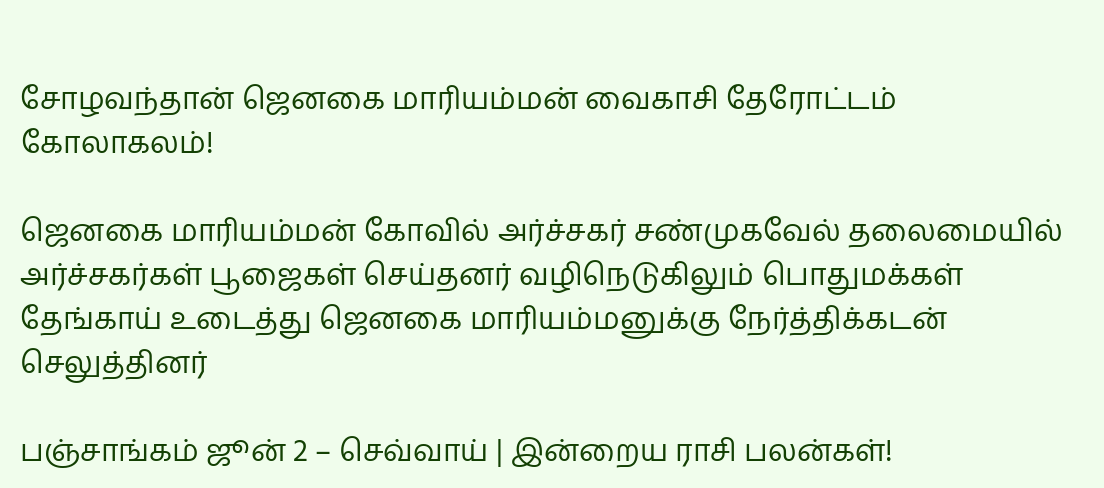சோழவந்தான் ஜெனகை மாரியம்மன் வைகாசி தேரோட்டம் கோலாகலம்!

ஜெனகை மாரியம்மன் கோவில் அர்ச்சகர் சண்முகவேல் தலைமையில் அர்ச்சகர்கள் பூஜைகள் செய்தனர் வழிநெடுகிலும் பொதுமக்கள் தேங்காய் உடைத்து ஜெனகை மாரியம்மனுக்கு நேர்த்திக்கடன் செலுத்தினர்

பஞ்சாங்கம் ஜூன் 2 – செவ்வாய் | இன்றைய ராசி பலன்கள்!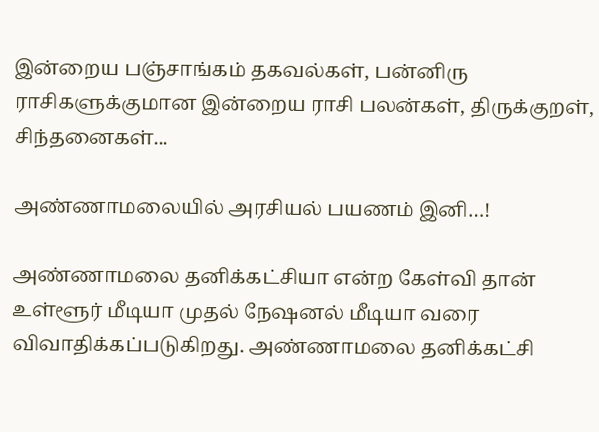இன்றைய பஞ்சாங்கம் தகவல்கள், பன்னிரு ராசிகளுக்குமான இன்றைய ராசி பலன்கள், திருக்குறள், சிந்தனைகள்...

அண்ணாமலையில் அரசியல் பயணம் இனி…!

அண்ணாமலை தனிக்கட்சியா என்ற கேள்வி தான் உள்ளூர் மீடியா முதல் நேஷனல் மீடியா வரை விவாதிக்கப்படுகிறது. அண்ணாமலை தனிக்கட்சி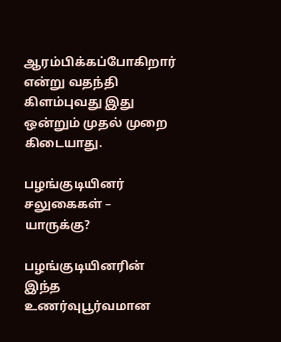ஆரம்பிக்கப்போகிறார் என்று வதந்தி கிளம்புவது இது ஒன்றும் முதல் முறை கிடையாது.

பழங்குடியினர் சலுகைகள் – யாருக்கு?

பழங்குடியினரின் இந்த உணர்வுபூர்வமான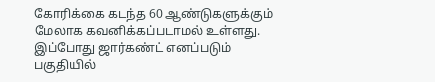கோரிக்கை கடந்த 60 ஆண்டுகளுக்கும் மேலாக கவனிக்கப்படாமல் உள்ளது. இப்போது ஜார்கண்ட் எனப்படும் பகுதியில்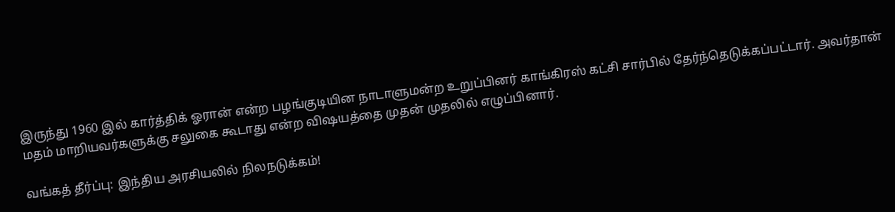இருந்து 1960 இல் கார்த்திக் ஓரான் என்ற பழங்குடியின நாடாளுமன்ற உறுப்பினர் காங்கிரஸ் கட்சி சார்பில் தேர்ந்தெடுக்கப்பட்டார். அவர்தான் மதம் மாறியவர்களுக்கு சலுகை கூடாது என்ற விஷயத்தை முதன் முதலில் எழுப்பினார்.

வங்கத் தீர்ப்பு: இந்திய அரசியலில் நிலநடுக்கம்!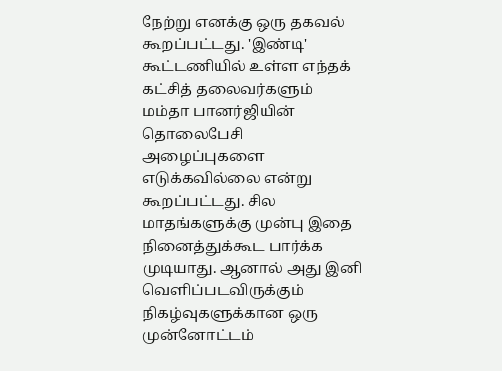நேற்று எனக்கு ஒரு தகவல் கூறப்பட்டது. 'இண்டி' கூட்டணியில் உள்ள எந்தக் கட்சித் தலைவர்களும் மம்தா பானர்ஜியின் தொலைபேசி அழைப்புகளை எடுக்கவில்லை என்று கூறப்பட்டது. சில மாதங்களுக்கு முன்பு இதை நினைத்துக்கூட பார்க்க முடியாது. ஆனால் அது இனி வெளிப்படவிருக்கும் நிகழ்வுகளுக்கான ஒரு முன்னோட்டம்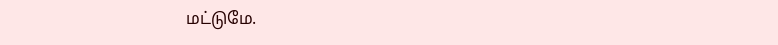மட்டுமே.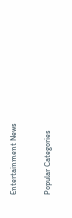Entertainment News

Popular Categories